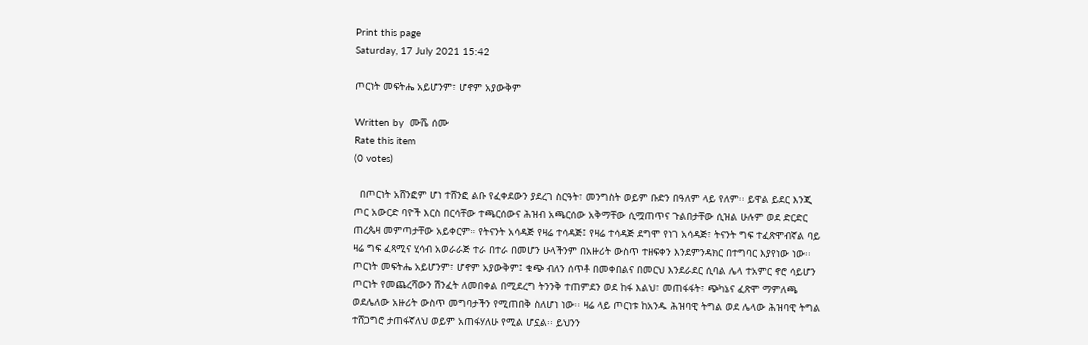Print this page
Saturday, 17 July 2021 15:42

ጦርነት መፍትሔ አይሆንም፣ ሆኖም አያውቅም

Written by  ሙሼ ሰሙ
Rate this item
(0 votes)

  በጦርነት አሸንፎም ሆነ ተሸንፎ ልቡ የፈቀደውን ያደረገ ስርዓት፣ መንግስት ወይም ቡድን በዓለም ላይ የለም፡፡ ይዋል ይደር እንጂ ጦር አውርድ ባዮች እርስ በርሳቸው ተጫርሰውና ሕዝብ አጫርሰው አቅማቸው ሲሟጠጥና ጉልበታቸው ሲዝል ሁሉም ወደ ድርድር ጠረጴዛ መምጣታቸው አይቀርም። የትናንት አሳዳጅ የዛሬ ተሳዳጅ፤ የዛሬ ተሳዳጅ ደግሞ የነገ አሳዳጅ፣ ትናንት ግፍ ተፈጽሞብኛል ባይ ዛሬ ግፍ ፈጻሚና ሂሳብ አወራራጅ ተራ በተራ በመሆን ሁላችንም በአዙሪት ውስጥ ተዘፍቀን እንደምንዳክር በተግባር እያየነው ነው፡፡
ጦርነት መፍትሔ አይሆንም፣ ሆኖም አያውቅም፤ ቁጭ ብለን ሰጥቶ በመቀበልና በመርህ እንደራደር ሲባል ሌላ ተአምር ኖሮ ሳይሆን ጦርነት የመጨረሻውን ሽንፈት ለመበቀል በሚደረግ ትንንቅ ተጠምደን ወደ ከፋ እልህ፣ መጠፋፋት፣ ጭካኔና ፈጽሞ ማምለጫ ወደሌለው አዙሪት ውስጥ መግባታችን የሚጠበቅ ስለሆነ ነው፡፡ ዛሬ ላይ ጦርነቱ ከአንዱ ሕዝባዊ ትግል ወደ ሌላው ሕዝባዊ ትግል ተሸጋግሮ ታጠፋኛለህ ወይም አጠፋሃለሁ የሚል ሆኗል፡፡ ይህንን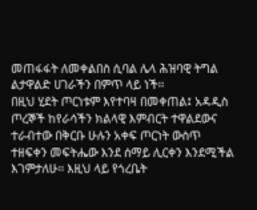መጠፋፋት ለመቀልበስ ሲባል ሌላ ሕዝባዊ ትግል ልታዋልድ ሀገራችን በምጥ ላይ ነች፡፡
በዚህ ሂደት ጦርነቱም እየተባዛ በመቀጠል፤ አዳዲስ ጦረኞች ከየራሳችን ክልላዊ እምብርት ተዋልደውና ተራብተው በቅርቡ ሁሉን አቀፍ ጦርነት ውስጥ ተዘፍቀን መፍትሔው እንደ ሰማይ ሊርቀን እንደሚችል እገምታለሁ፡፡ እዚህ ላይ የጎረቤት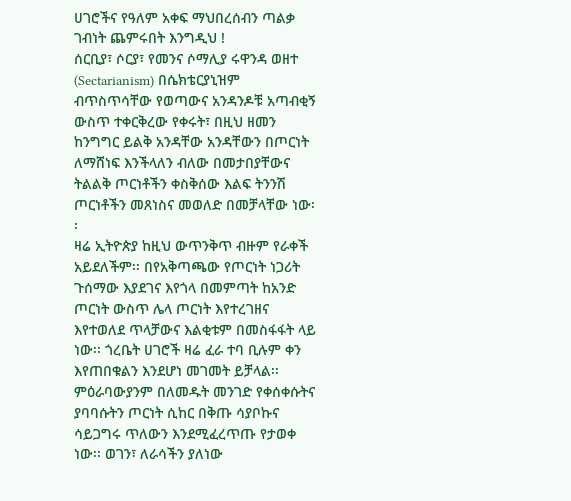ሀገሮችና የዓለም አቀፍ ማህበረሰብን ጣልቃ ገብነት ጨምሩበት እንግዲህ !
ሰርቢያ፣ ሶርያ፣ የመንና ሶማሊያ ሩዋንዳ ወዘተ (Sectarianism) በሴክቴርያኒዝም ብጥስጥሳቸው የወጣውና አንዳንዶቹ አጣብቂኝ ውስጥ ተቀርቅረው የቀሩት፣ በዚህ ዘመን ከንግግር ይልቅ አንዳቸው አንዳቸውን በጦርነት ለማሸነፍ እንችላለን ብለው በመታበያቸውና ትልልቅ ጦርነቶችን ቀስቅሰው እልፍ ትንንሽ ጦርነቶችን መጸነስና መወለድ በመቻላቸው ነው፡፡
ዛሬ ኢትዮጵያ ከዚህ ውጥንቅጥ ብዙም የራቀች አይደለችም፡፡ በየአቅጣጫው የጦርነት ነጋሪት ጉሰማው እያደገና እየጎላ በመምጣት ከአንድ ጦርነት ውስጥ ሌላ ጦርነት እየተረገዘና እየተወለደ ጥላቻውና እልቂቱም በመስፋፋት ላይ ነው፡፡ ጎረቤት ሀገሮች ዛሬ ፈራ ተባ ቢሉም ቀን እየጠበቁልን እንደሆነ መገመት ይቻላል፡፡ ምዕራባውያንም በለመዱት መንገድ የቀሰቀሱትና ያባባሱትን ጦርነት ሲከር በቅጡ ሳያቦኩና ሳይጋግሩ ጥለውን እንደሚፈረጥጡ የታወቀ ነው፡፡ ወገን፣ ለራሳችን ያለነው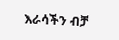እራሳችን ብቻ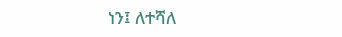ነን፤ ለተሻለ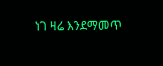ነገ ዛሬ እንደማመጥ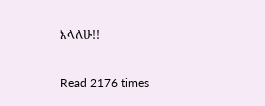እላለሁ!!

Read 2176 times